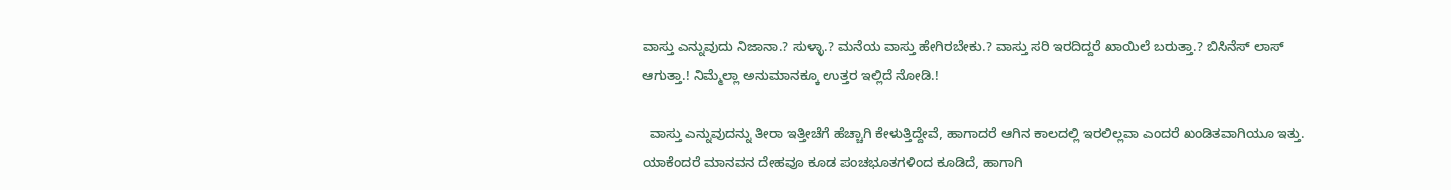ವಾಸ್ತು ಎನ್ನುವುದು ನಿಜಾನಾ.? ಸುಳ್ಳಾ.? ಮನೆಯ ವಾಸ್ತು ಹೇಗಿರಬೇಕು.? ವಾಸ್ತು ಸರಿ ಇರದಿದ್ದರೆ ಖಾಯಿಲೆ ಬರುತ್ತಾ.? ಬಿಸಿನೆಸ್ ಲಾಸ್ ಆಗುತ್ತಾ.! ನಿಮ್ಮೆಲ್ಲಾ ಅನುಮಾನಕ್ಕೂ ಉತ್ತರ ಇಲ್ಲಿದೆ ನೋಡಿ.!

  ವಾಸ್ತು ಎನ್ನುವುದನ್ನು ತೀರಾ ಇತ್ತೀಚೆಗೆ ಹೆಚ್ಚಾಗಿ ಕೇಳುತ್ತಿದ್ದೇವೆ, ಹಾಗಾದರೆ ಆಗಿನ ಕಾಲದಲ್ಲಿ ಇರಲಿಲ್ಲವಾ ಎಂದರೆ ಖಂಡಿತವಾಗಿಯೂ ಇತ್ತು. ಯಾಕೆಂದರೆ ಮಾನವನ ದೇಹವೂ ಕೂಡ ಪಂಚಭೂತಗಳಿಂದ ಕೂಡಿದೆ, ಹಾಗಾಗಿ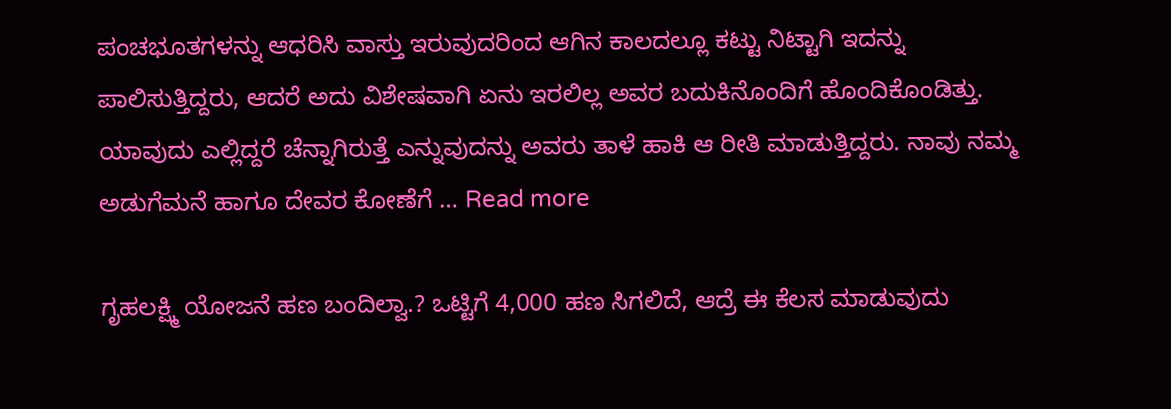ಪಂಚಭೂತಗಳನ್ನು ಆಧರಿಸಿ ವಾಸ್ತು ಇರುವುದರಿಂದ ಆಗಿನ ಕಾಲದಲ್ಲೂ ಕಟ್ಟು ನಿಟ್ಟಾಗಿ ಇದನ್ನು ಪಾಲಿಸುತ್ತಿದ್ದರು, ಆದರೆ ಅದು ವಿಶೇಷವಾಗಿ ಏನು ಇರಲಿಲ್ಲ ಅವರ ಬದುಕಿನೊಂದಿಗೆ ಹೊಂದಿಕೊಂಡಿತ್ತು. ಯಾವುದು ಎಲ್ಲಿದ್ದರೆ ಚೆನ್ನಾಗಿರುತ್ತೆ ಎನ್ನುವುದನ್ನು ಅವರು ತಾಳೆ ಹಾಕಿ ಆ ರೀತಿ ಮಾಡುತ್ತಿದ್ದರು. ನಾವು ನಮ್ಮ ಅಡುಗೆಮನೆ ಹಾಗೂ ದೇವರ ಕೋಣೆಗೆ … Read more

ಗೃಹಲಕ್ಷ್ಮಿ ಯೋಜನೆ ಹಣ ಬಂದಿಲ್ವಾ.? ಒಟ್ಟಿಗೆ 4,000 ಹಣ ಸಿಗಲಿದೆ, ಆದ್ರೆ ಈ ಕೆಲಸ ಮಾಡುವುದು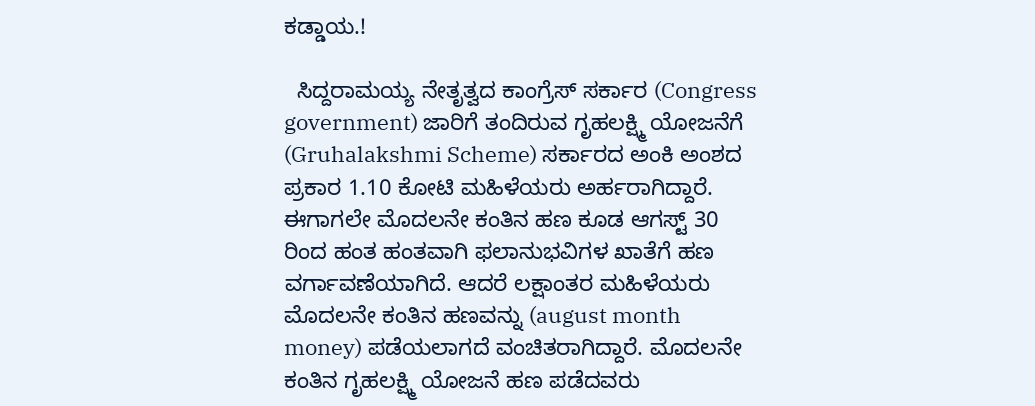ಕಡ್ಡಾಯ.!

  ಸಿದ್ದರಾಮಯ್ಯ ನೇತೃತ್ವದ ಕಾಂಗ್ರೆಸ್ ಸರ್ಕಾರ (Congress government) ಜಾರಿಗೆ ತಂದಿರುವ ಗೃಹಲಕ್ಷ್ಮಿ ಯೋಜನೆಗೆ (Gruhalakshmi Scheme) ಸರ್ಕಾರದ ಅಂಕಿ ಅಂಶದ ಪ್ರಕಾರ 1.10 ಕೋಟಿ ಮಹಿಳೆಯರು ಅರ್ಹರಾಗಿದ್ದಾರೆ. ಈಗಾಗಲೇ ಮೊದಲನೇ ಕಂತಿನ ಹಣ ಕೂಡ ಆಗಸ್ಟ್ 30 ರಿಂದ ಹಂತ ಹಂತವಾಗಿ ಫಲಾನುಭವಿಗಳ ಖಾತೆಗೆ ಹಣ ವರ್ಗಾವಣೆಯಾಗಿದೆ. ಆದರೆ ಲಕ್ಷಾಂತರ ಮಹಿಳೆಯರು ಮೊದಲನೇ ಕಂತಿನ ಹಣವನ್ನು (august month money) ಪಡೆಯಲಾಗದೆ ವಂಚಿತರಾಗಿದ್ದಾರೆ. ಮೊದಲನೇ ಕಂತಿನ ಗೃಹಲಕ್ಷ್ಮಿ ಯೋಜನೆ ಹಣ ಪಡೆದವರು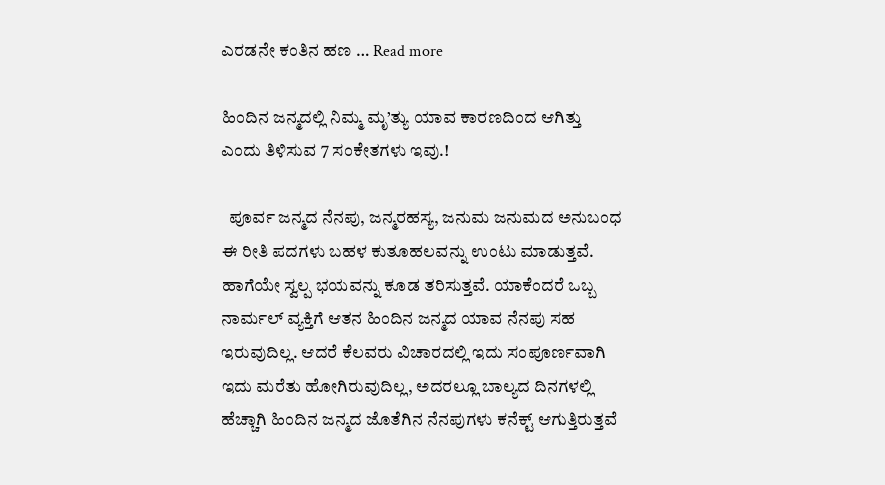ಎರಡನೇ ಕಂತಿನ ಹಣ … Read more

ಹಿಂದಿನ ಜನ್ಮದಲ್ಲಿ ನಿಮ್ಮ ಮೃ’ತ್ಯು ಯಾವ ಕಾರಣದಿಂದ ಆಗಿತ್ತು ಎಂದು ತಿಳಿಸುವ 7 ಸಂಕೇತಗಳು ಇವು.!

  ಪೂರ್ವ ಜನ್ಮದ ನೆನಪು, ಜನ್ಮರಹಸ್ಯ, ಜನುಮ ಜನುಮದ ಅನುಬಂಧ ಈ ರೀತಿ ಪದಗಳು ಬಹಳ ಕುತೂಹಲವನ್ನು ಉಂಟು ಮಾಡುತ್ತವೆ. ಹಾಗೆಯೇ ಸ್ವಲ್ಪ ಭಯವನ್ನು ಕೂಡ ತರಿಸುತ್ತವೆ. ಯಾಕೆಂದರೆ ಒಬ್ಬ ನಾರ್ಮಲ್ ವ್ಯಕ್ತಿಗೆ ಆತನ ಹಿಂದಿನ ಜನ್ಮದ ಯಾವ ನೆನಪು ಸಹ ಇರುವುದಿಲ್ಲ. ಆದರೆ ಕೆಲವರು ವಿಚಾರದಲ್ಲಿ ಇದು ಸಂಪೂರ್ಣವಾಗಿ ಇದು ಮರೆತು ಹೋಗಿರುವುದಿಲ್ಲ, ಅದರಲ್ಲೂ ಬಾಲ್ಯದ ದಿನಗಳಲ್ಲಿ ಹೆಚ್ಚಾಗಿ ಹಿಂದಿನ ಜನ್ಮದ ಜೊತೆಗಿನ ನೆನಪುಗಳು ಕನೆಕ್ಟ್ ಆಗುತ್ತಿರುತ್ತವೆ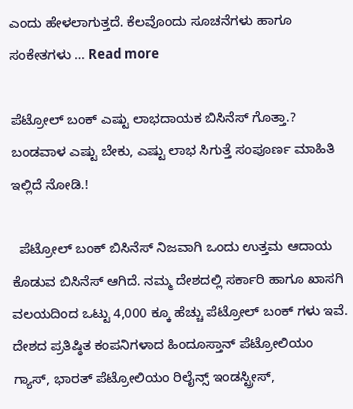ಎಂದು ಹೇಳಲಾಗುತ್ತದೆ. ಕೆಲವೊಂದು ಸೂಚನೆಗಳು ಹಾಗೂ ಸಂಕೇತಗಳು … Read more

ಪೆಟ್ರೋಲ್ ಬಂಕ್ ಎಷ್ಟು ಲಾಭದಾಯಕ ಬಿಸಿನೆಸ್ ಗೊತ್ತಾ.? ಬಂಡವಾಳ ಎಷ್ಟು ಬೇಕು, ಎಷ್ಟು ಲಾಭ ಸಿಗುತ್ತೆ ಸಂಪೂರ್ಣ ಮಾಹಿತಿ ಇಲ್ಲಿದೆ ನೋಡಿ.!

  ಪೆಟ್ರೋಲ್ ಬಂಕ್ ಬಿಸಿನೆಸ್ ನಿಜವಾಗಿ ಒಂದು ಉತ್ತಮ ಆದಾಯ ಕೊಡುವ ಬಿಸಿನೆಸ್ ಆಗಿದೆ. ನಮ್ಮ ದೇಶದಲ್ಲಿ ಸರ್ಕಾರಿ ಹಾಗೂ ಖಾಸಗಿ ವಲಯದಿಂದ ಒಟ್ಟು 4,000 ಕ್ಕೂ ಹೆಚ್ಚು ಪೆಟ್ರೋಲ್ ಬಂಕ್ ಗಳು ಇವೆ. ದೇಶದ ಪ್ರತಿಷ್ಠಿತ ಕಂಪನಿಗಳಾದ ಹಿಂದೂಸ್ತಾನ್ ಪೆಟ್ರೋಲಿಯಂ ಗ್ಯಾಸ್, ಭಾರತ್ ಪೆಟ್ರೋಲಿಯಂ ರಿಲೈನ್ಸ್ ಇಂಡಸ್ಟ್ರೀಸ್,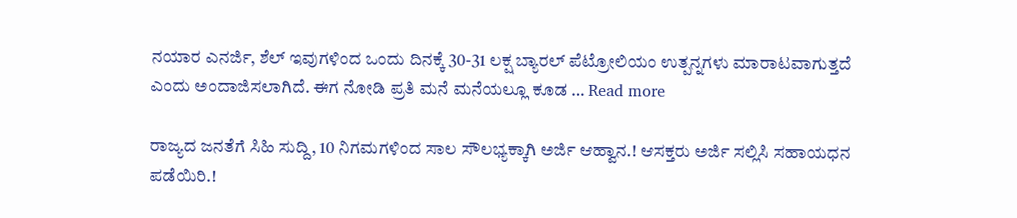ನಯಾರ ಎನರ್ಜಿ, ಶೆಲ್ ಇವುಗಳಿಂದ ಒಂದು ದಿನಕ್ಕೆ 30-31 ಲಕ್ಷ ಬ್ಯಾರಲ್ ಪೆಟ್ರೋಲಿಯಂ ಉತ್ಪನ್ನಗಳು ಮಾರಾಟವಾಗುತ್ತದೆ ಎಂದು ಅಂದಾಜಿಸಲಾಗಿದೆ. ಈಗ ನೋಡಿ ಪ್ರತಿ ಮನೆ ಮನೆಯಲ್ಲೂ ಕೂಡ … Read more

ರಾಜ್ಯದ ಜನತೆಗೆ ಸಿಹಿ ಸುದ್ದಿ, 10 ನಿಗಮಗಳಿಂದ ಸಾಲ ಸೌಲಭ್ಯಕ್ಕಾಗಿ ಅರ್ಜಿ ಆಹ್ವಾನ.! ಆಸಕ್ತರು ಅರ್ಜಿ ಸಲ್ಲಿಸಿ ಸಹಾಯಧನ ಪಡೆಯಿರಿ‌.!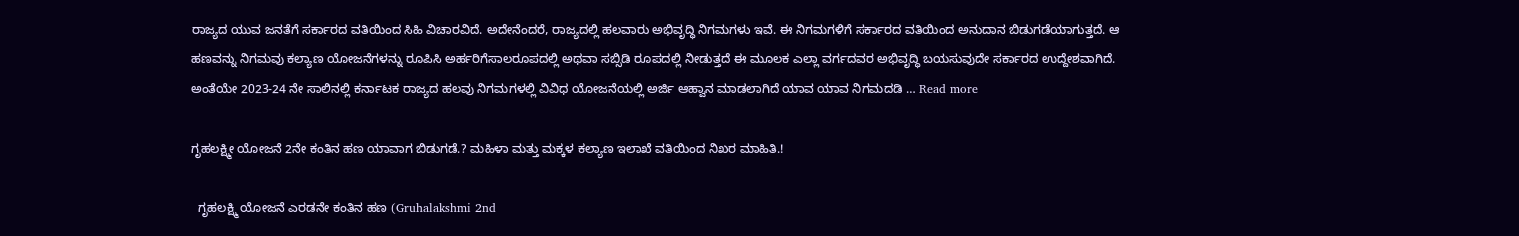ರಾಜ್ಯದ ಯುವ ಜನತೆಗೆ ಸರ್ಕಾರದ ವತಿಯಿಂದ ಸಿಹಿ ವಿಚಾರವಿದೆ. ಅದೇನೆಂದರೆ, ರಾಜ್ಯದಲ್ಲಿ ಹಲವಾರು ಅಭಿವೃದ್ಧಿ ನಿಗಮಗಳು ಇವೆ. ಈ ನಿಗಮಗಳಿಗೆ ಸರ್ಕಾರದ ವತಿಯಿಂದ ಅನುದಾನ ಬಿಡುಗಡೆಯಾಗುತ್ತದೆ. ಆ ಹಣವನ್ನು ನಿಗಮವು ಕಲ್ಯಾಣ ಯೋಜನೆಗಳನ್ನು ರೂಪಿಸಿ ಅರ್ಹರಿಗೆಸಾಲರೂಪದಲ್ಲಿ ಅಥವಾ ಸಬ್ಸಿಡಿ ರೂಪದಲ್ಲಿ ನೀಡುತ್ತದೆ ಈ ಮೂಲಕ ಎಲ್ಲಾ ವರ್ಗದವರ ಅಭಿವೃದ್ಧಿ ಬಯಸುವುದೇ ಸರ್ಕಾರದ ಉದ್ದೇಶವಾಗಿದೆ. ಅಂತೆಯೇ 2023-24 ನೇ ಸಾಲಿನಲ್ಲಿ ಕರ್ನಾಟಕ ರಾಜ್ಯದ ಹಲವು ನಿಗಮಗಳಲ್ಲಿ ವಿವಿಧ ಯೋಜನೆಯಲ್ಲಿ ಅರ್ಜಿ ಆಹ್ವಾನ ಮಾಡಲಾಗಿದೆ ಯಾವ ಯಾವ ನಿಗಮದಡಿ … Read more

ಗೃಹಲಕ್ಷ್ಮೀ ಯೋಜನೆ 2ನೇ ಕಂತಿನ ಹಣ ಯಾವಾಗ ಬಿಡುಗಡೆ.? ಮಹಿಳಾ ಮತ್ತು ಮಕ್ಕಳ ಕಲ್ಯಾಣ ಇಲಾಖೆ ವತಿಯಿಂದ ನಿಖರ ಮಾಹಿತಿ.!

  ಗೃಹಲಕ್ಷ್ಮಿ ಯೋಜನೆ ಎರಡನೇ ಕಂತಿನ ಹಣ (Gruhalakshmi 2nd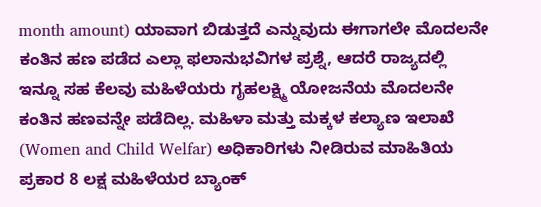month amount) ಯಾವಾಗ ಬಿಡುತ್ತದೆ ಎನ್ನುವುದು ಈಗಾಗಲೇ ಮೊದಲನೇ ಕಂತಿನ ಹಣ ಪಡೆದ ಎಲ್ಲಾ ಫಲಾನುಭವಿಗಳ ಪ್ರಶ್ನೆ, ಆದರೆ ರಾಜ್ಯದಲ್ಲಿ ಇನ್ನೂ ಸಹ ಕೆಲವು ಮಹಿಳೆಯರು ಗೃಹಲಕ್ಷ್ಮಿ ಯೋಜನೆಯ ಮೊದಲನೇ ಕಂತಿನ ಹಣವನ್ನೇ ಪಡೆದಿಲ್ಲ. ಮಹಿಳಾ ಮತ್ತು ಮಕ್ಕಳ ಕಲ್ಯಾಣ ಇಲಾಖೆ (Women and Child Welfar) ಅಧಿಕಾರಿಗಳು ನೀಡಿರುವ ಮಾಹಿತಿಯ ಪ್ರಕಾರ 8 ಲಕ್ಷ ಮಹಿಳೆಯರ ಬ್ಯಾಂಕ್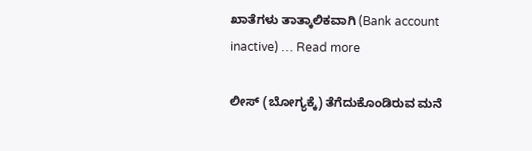ಖಾತೆಗಳು ತಾತ್ಕಾಲಿಕವಾಗಿ (Bank account inactive) … Read more

ಲೀಸ್ (ಬೋಗ್ಯಕ್ಕೆ) ತೆಗೆದುಕೊಂಡಿರುವ ಮನೆ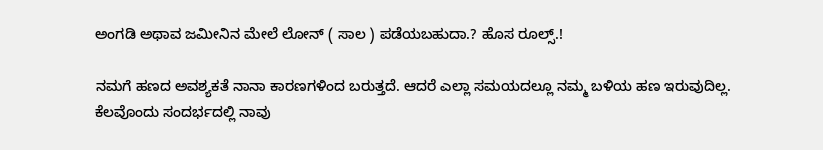ಅಂಗಡಿ ಅಥಾವ ಜಮೀನಿನ ಮೇಲೆ ಲೋನ್ ( ಸಾಲ ) ಪಡೆಯಬಹುದಾ.? ಹೊಸ ರೂಲ್ಸ್.!

ನಮಗೆ ಹಣದ ಅವಶ್ಯಕತೆ ನಾನಾ ಕಾರಣಗಳಿಂದ ಬರುತ್ತದೆ. ಆದರೆ ಎಲ್ಲಾ ಸಮಯದಲ್ಲೂ ನಮ್ಮ ಬಳಿಯ ಹಣ ಇರುವುದಿಲ್ಲ. ಕೆಲವೊಂದು ಸಂದರ್ಭದಲ್ಲಿ ನಾವು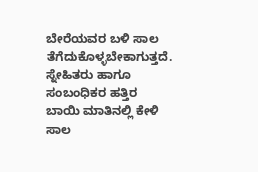ಬೇರೆಯವರ ಬಳಿ ಸಾಲ ತೆಗೆದುಕೊಳ್ಳಬೇಕಾಗುತ್ತದೆ. ಸ್ನೇಹಿತರು ಹಾಗೂ ಸಂಬಂಧಿಕರ ಹತ್ತಿರ ಬಾಯಿ ಮಾತಿನಲ್ಲಿ ಕೇಳಿ ಸಾಲ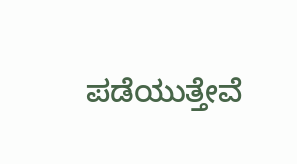ಪಡೆಯುತ್ತೇವೆ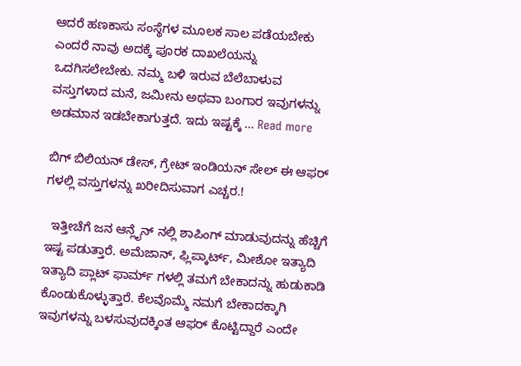ಆದರೆ ಹಣಕಾಸು ಸಂಸ್ಥೆಗಳ ಮೂಲಕ ಸಾಲ ಪಡೆಯಬೇಕು ಎಂದರೆ ನಾವು ಅದಕ್ಕೆ ಪೂರಕ ದಾಖಲೆಯನ್ನು ಒದಗಿಸಲೇಬೇಕು. ನಮ್ಮ ಬಳಿ ಇರುವ ಬೆಲೆಬಾಳುವ ವಸ್ತುಗಳಾದ ಮನೆ, ಜಮೀನು ಅಥವಾ ಬಂಗಾರ ಇವುಗಳನ್ನು ಅಡಮಾನ ಇಡಬೇಕಾಗುತ್ತದೆ. ಇದು ಇಷ್ಟಕ್ಕೆ … Read more

ಬಿಗ್ ಬಿಲಿಯನ್ ಡೇಸ್, ಗ್ರೇಟ್ ಇಂಡಿಯನ್ ಸೇಲ್ ಈ ಆಫರ್ ಗಳಲ್ಲಿ ವಸ್ತುಗಳನ್ನು ಖರೀದಿಸುವಾಗ ಎಚ್ಚರ.!

  ಇತ್ತೀಚೆಗೆ ಜನ ಆನ್ಲೈನ್ ನಲ್ಲಿ ಶಾಪಿಂಗ್ ಮಾಡುವುದನ್ನು ಹೆಚ್ಚಿಗೆ ಇಷ್ಟ ಪಡುತ್ತಾರೆ. ಅಮೆಜಾನ್, ಫ್ಲಿಪ್ಕಾರ್ಟ್, ಮೀಶೋ ಇತ್ಯಾದಿ ಇತ್ಯಾದಿ ಪ್ಲಾಟ್ ಫಾರ್ಮ್ ಗಳಲ್ಲಿ ತಮಗೆ ಬೇಕಾದನ್ನು ಹುಡುಕಾಡಿ ಕೊಂಡುಕೊಳ್ಳುತ್ತಾರೆ. ಕೆಲವೊಮ್ಮೆ ನಮಗೆ ಬೇಕಾದಕ್ಕಾಗಿ ಇವುಗಳನ್ನು ಬಳಸುವುದಕ್ಕಿಂತ ಆಫರ್ ಕೊಟ್ಟಿದ್ದಾರೆ ಎಂದೇ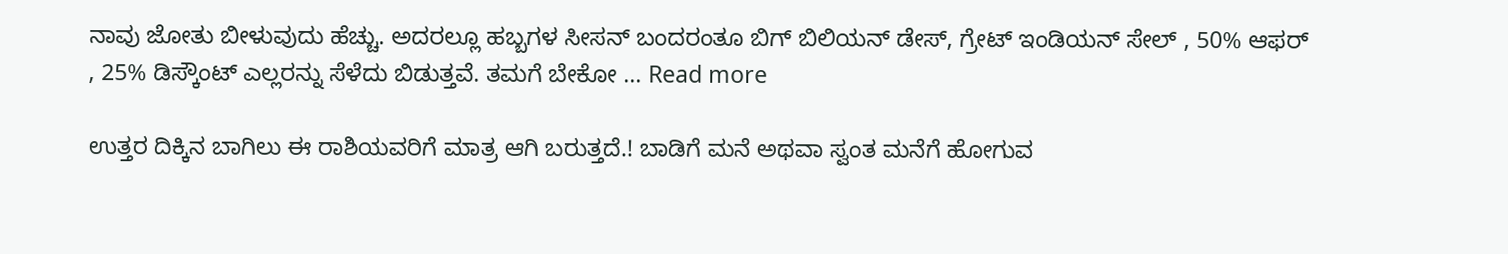ನಾವು ಜೋತು ಬೀಳುವುದು ಹೆಚ್ಚು. ಅದರಲ್ಲೂ ಹಬ್ಬಗಳ ಸೀಸನ್ ಬಂದರಂತೂ ಬಿಗ್ ಬಿಲಿಯನ್ ಡೇಸ್, ಗ್ರೇಟ್ ಇಂಡಿಯನ್ ಸೇಲ್ , 50% ಆಫರ್ , 25% ಡಿಸ್ಕೌಂಟ್ ಎಲ್ಲರನ್ನು ಸೆಳೆದು ಬಿಡುತ್ತವೆ. ತಮಗೆ ಬೇಕೋ … Read more

ಉತ್ತರ ದಿಕ್ಕಿನ ಬಾಗಿಲು ಈ ರಾಶಿಯವರಿಗೆ ಮಾತ್ರ ಆಗಿ ಬರುತ್ತದೆ.! ಬಾಡಿಗೆ ಮನೆ ಅಥವಾ ಸ್ವಂತ ಮನೆಗೆ ಹೋಗುವ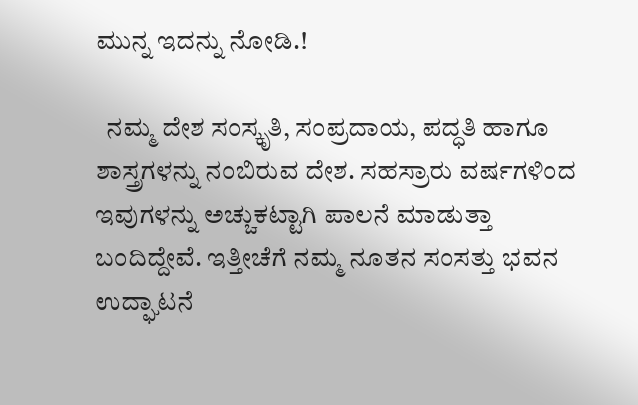ಮುನ್ನ ಇದನ್ನು ನೋಡಿ.!

  ನಮ್ಮ ದೇಶ ಸಂಸ್ಕೃತಿ, ಸಂಪ್ರದಾಯ, ಪದ್ಧತಿ ಹಾಗೂ ಶಾಸ್ತ್ರಗಳನ್ನು ನಂಬಿರುವ ದೇಶ. ಸಹಸ್ರಾರು ವರ್ಷಗಳಿಂದ ಇವುಗಳನ್ನು ಅಚ್ಚುಕಟ್ಟಾಗಿ ಪಾಲನೆ ಮಾಡುತ್ತಾ ಬಂದಿದ್ದೇವೆ. ಇತ್ತೀಚೆಗೆ ನಮ್ಮ ನೂತನ ಸಂಸತ್ತು ಭವನ ಉದ್ಘಾಟನೆ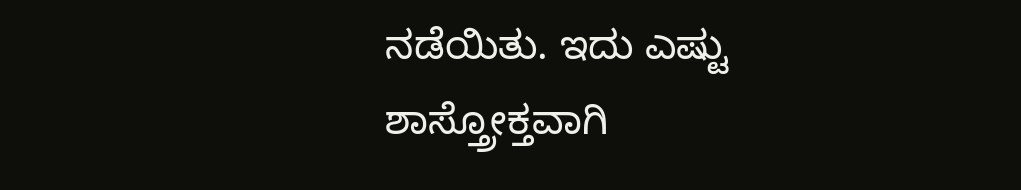ನಡೆಯಿತು. ಇದು ಎಷ್ಟು ಶಾಸ್ತ್ರೋಕ್ತವಾಗಿ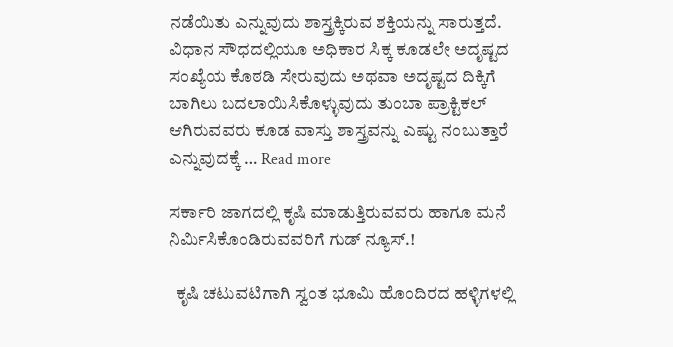ನಡೆಯಿತು ಎನ್ನುವುದು ಶಾಸ್ತ್ರಕ್ಕಿರುವ ಶಕ್ತಿಯನ್ನು ಸಾರುತ್ತದೆ. ವಿಧಾನ ಸೌಧದಲ್ಲಿಯೂ ಅಧಿಕಾರ ಸಿಕ್ಕ ಕೂಡಲೇ ಅದೃಷ್ಟದ ಸಂಖ್ಯೆಯ ಕೊಠಡಿ ಸೇರುವುದು ಅಥವಾ ಅದೃಷ್ಟದ ದಿಕ್ಕಿಗೆ ಬಾಗಿಲು ಬದಲಾಯಿಸಿಕೊಳ್ಳುವುದು ತುಂಬಾ ಪ್ರಾಕ್ಟಿಕಲ್ ಆಗಿರುವವರು ಕೂಡ ವಾಸ್ತು ಶಾಸ್ತ್ರವನ್ನು ಎಷ್ಟು ನಂಬುತ್ತಾರೆ ಎನ್ನುವುದಕ್ಕೆ … Read more

ಸರ್ಕಾರಿ ಜಾಗದಲ್ಲಿ ಕೃಷಿ ಮಾಡುತ್ತಿರುವವರು ಹಾಗೂ ಮನೆ ನಿರ್ಮಿಸಿಕೊಂಡಿರುವವರಿಗೆ ಗುಡ್ ನ್ಯೂಸ್.!

  ಕೃಷಿ ಚಟುವಟಿಗಾಗಿ ಸ್ವಂತ ಭೂಮಿ ಹೊಂದಿರದ ಹಳ್ಳಿಗಳಲ್ಲಿ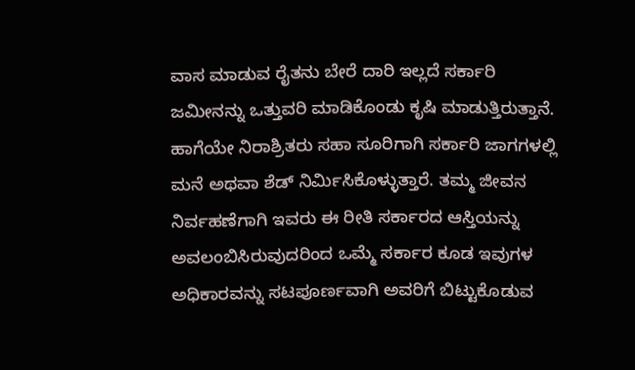ವಾಸ ಮಾಡುವ ರೈತನು ಬೇರೆ ದಾರಿ ಇಲ್ಲದೆ ಸರ್ಕಾರಿ ಜಮೀನನ್ನು ಒತ್ತುವರಿ ಮಾಡಿಕೊಂಡು ಕೃಷಿ ಮಾಡುತ್ತಿರುತ್ತಾನೆ. ಹಾಗೆಯೇ ನಿರಾಶ್ರಿತರು ಸಹಾ ಸೂರಿಗಾಗಿ ಸರ್ಕಾರಿ ಜಾಗಗಳಲ್ಲಿ ಮನೆ ಅಥವಾ ಶೆಡ್ ನಿರ್ಮಿಸಿಕೊಳ್ಳುತ್ತಾರೆ. ತಮ್ಮ ಜೀವನ ನಿರ್ವಹಣೆಗಾಗಿ ಇವರು ಈ ರೀತಿ ಸರ್ಕಾರದ ಆಸ್ತಿಯನ್ನು ಅವಲಂಬಿಸಿರುವುದರಿಂದ ಒಮ್ಮೆ ಸರ್ಕಾರ ಕೂಡ ಇವುಗಳ ಅಧಿಕಾರವನ್ನು ಸಟಪೂರ್ಣವಾಗಿ ಅವರಿಗೆ ಬಿಟ್ಟುಕೊಡುವ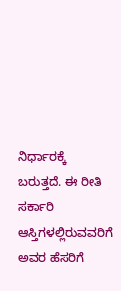ನಿರ್ಧಾರಕ್ಕೆ ಬರುತ್ತದೆ. ಈ ರೀತಿ ಸರ್ಕಾರಿ ಆಸ್ತಿಗಳಲ್ಲಿರುವವರಿಗೆ ಅವರ ಹೆಸರಿಗೆ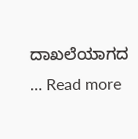ದಾಖಲೆಯಾಗದ … Read more